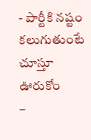- పార్టీకి నష్టం కలుగుతుంటే చూస్తూ ఊరుకోం
–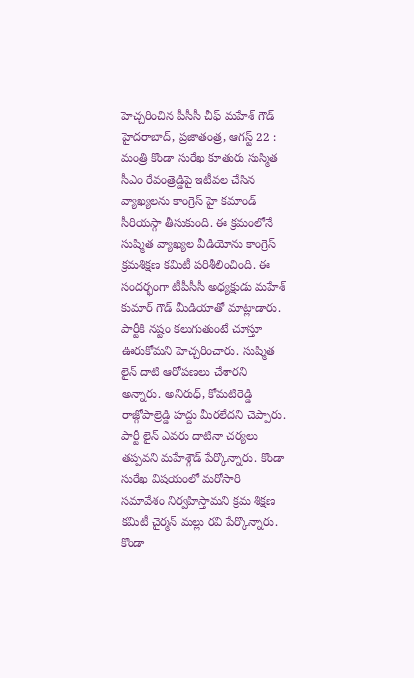హెచ్చరించిన పీసీసీ చీఫ్ మహేశ్ గౌడ్
హైదరాబాద్, ప్రజాతంత్ర, ఆగస్ట్ 22 : మంత్రి కొండా సురేఖ కూతురు సుస్మిత సీఎం రేవంత్రెడ్డిపై ఇటీవల చేసిన వ్యాఖ్యలను కాంగ్రెస్ హై కమాండ్ సీరియస్గా తీసుకుంది. ఈ క్రమంలోనే సుష్మిత వ్యాఖ్యల వీడియోను కాంగ్రెస్ క్రమశిక్షణ కమిటీ పరిశీలించింది. ఈ సందర్భంగా టీపీసీసీ అధ్యక్షుడు మహేశ్ కుమార్ గౌడ్ మీడియాతో మాట్లాడారు. పార్టీకి నష్టం కలుగుతుంటే చూస్తూ ఊరుకోమని హెచ్చరించారు. సుష్మిత లైన్ దాటి ఆరోపణలు చేశారని అన్నారు. అనిరుధ్, కోమటిరెడ్డి రాజ్గోపాల్రెడ్డి హద్దు మీరలేదని చెప్పారు. పార్టీ లైన్ ఎవరు దాటినా చర్యలు తప్పవని మహేశ్గౌడ్ పేర్కొన్నారు. కొండా సురేఖ విషయంలో మరోసారి సమావేశం నిర్వహిస్తామని క్రమ శిక్షణ కమిటీ చైర్మన్ మల్లు రవి పేర్కొన్నారు. కొండా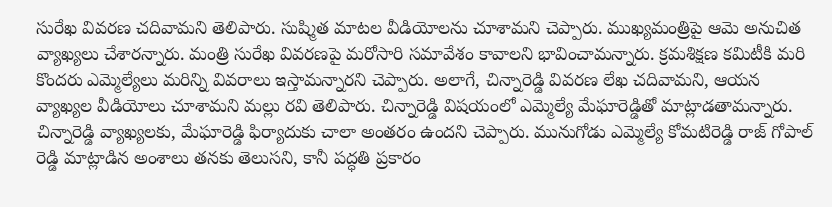సురేఖ వివరణ చదివామని తెలిపారు. సుష్మిత మాటల వీడియోలను చూశామని చెప్పారు. ముఖ్యమంత్రిపై ఆమె అనుచిత వ్యాఖ్యలు చేశారన్నారు. మంత్రి సురేఖ వివరణపై మరోసారి సమావేశం కావాలని భావించామన్నారు. క్రమశిక్షణ కమిటీకి మరి కొందరు ఎమ్మెల్యేలు మరిన్ని వివరాలు ఇస్తామన్నారని చెప్పారు. అలాగే, చిన్నారెడ్డి వివరణ లేఖ చదివామని, ఆయన వ్యాఖ్యల వీడియోలు చూశామని మల్లు రవి తెలిపారు. చిన్నారెడ్డి విషయంలో ఎమ్మెల్యే మేఘారెడ్డితో మాట్లాడతామన్నారు. చిన్నారెడ్డి వ్యాఖ్యలకు, మేఘారెడ్డి ఫిర్యాదుకు చాలా అంతరం ఉందని చెప్పారు. మునుగోడు ఎమ్మెల్యే కోమటిరెడ్డి రాజ్ గోపాల్ రెడ్డి మాట్లాడిన అంశాలు తనకు తెలుసని, కానీ పద్ధతి ప్రకారం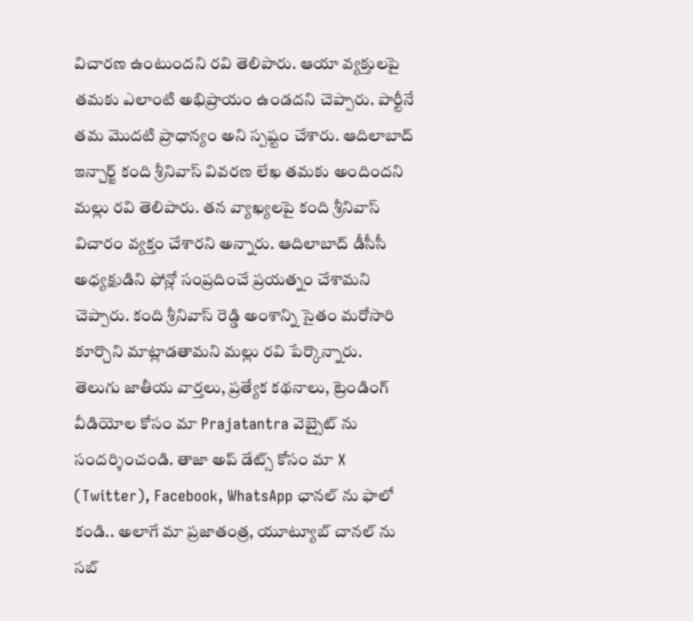విచారణ ఉంటుందని రవి తెలిపారు. ఆయా వ్యక్తులపై తమకు ఎలాంటి అభిప్రాయం ఉండదని చెప్పారు. పార్టీనే తమ మొదటి ప్రాధాన్యం అని స్పష్టం చేశారు. ఆదిలాబాద్ ఇన్చార్జ్ కంది శ్రీనివాస్ వివరణ లేఖ తమకు అందిందని మల్లు రవి తెలిపారు. తన వ్యాఖ్యలపై కంది శ్రీనివాస్ విచారం వ్యక్తం చేశారని అన్నారు. ఆదిలాబాద్ డీసీసీ అధ్యక్షుడిని ఫోన్లో సంప్రదించే ప్రయత్నం చేశామని చెప్పారు. కంది శ్రీనివాస్ రెడ్డి అంశాన్ని సైతం మరోసారి కూర్చొని మాట్లాడతామని మల్లు రవి పేర్కొన్నారు.
తెలుగు జాతీయ వార్తలు, ప్రత్యేక కథనాలు, ట్రెండింగ్ వీడియోల కోసం మా Prajatantra వెబ్సైట్ ను సందర్శించండి. తాజా అప్ డేట్స్ కోసం మా X (Twitter), Facebook, WhatsApp ఛానల్ ను ఫాలో కండి.. అలాగే మా ప్రజాతంత్ర, యూట్యూబ్ చానల్ ను సబ్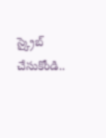స్క్రైబ్ చేసుకోండి..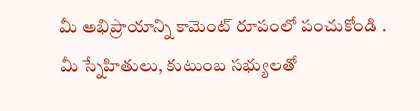మీ అభిప్రాయాన్ని కామెంట్ రూపంలో పంచుకోండి . మీ స్నేహితులు, కుటుంబ సభ్యులతో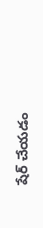షేర్ చేయడం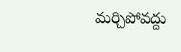మర్చిపోవద్దు